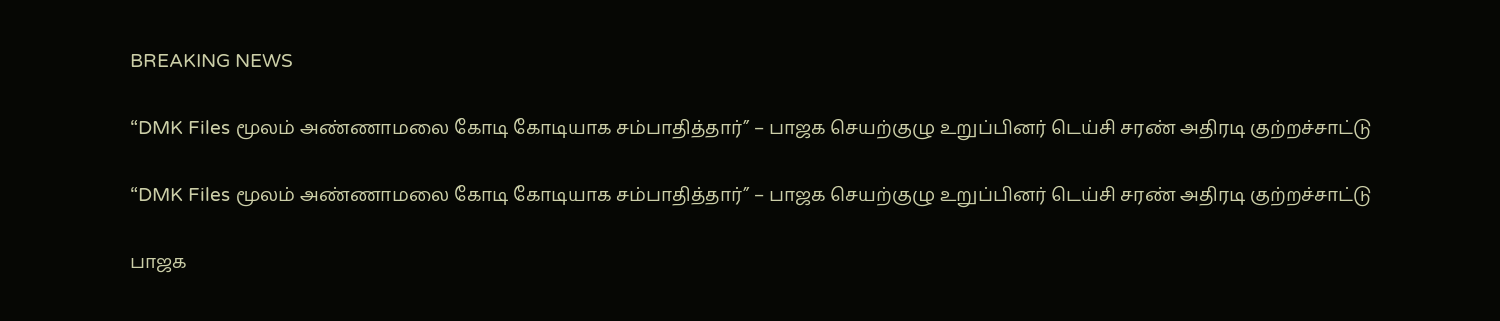BREAKING NEWS

“DMK Files மூலம் அண்ணாமலை கோடி கோடியாக சம்பாதித்தார்” – பாஜக செயற்குழு உறுப்பினர் டெய்சி சரண் அதிரடி குற்றச்சாட்டு

“DMK Files மூலம் அண்ணாமலை கோடி கோடியாக சம்பாதித்தார்” – பாஜக செயற்குழு உறுப்பினர் டெய்சி சரண் அதிரடி குற்றச்சாட்டு

பாஜக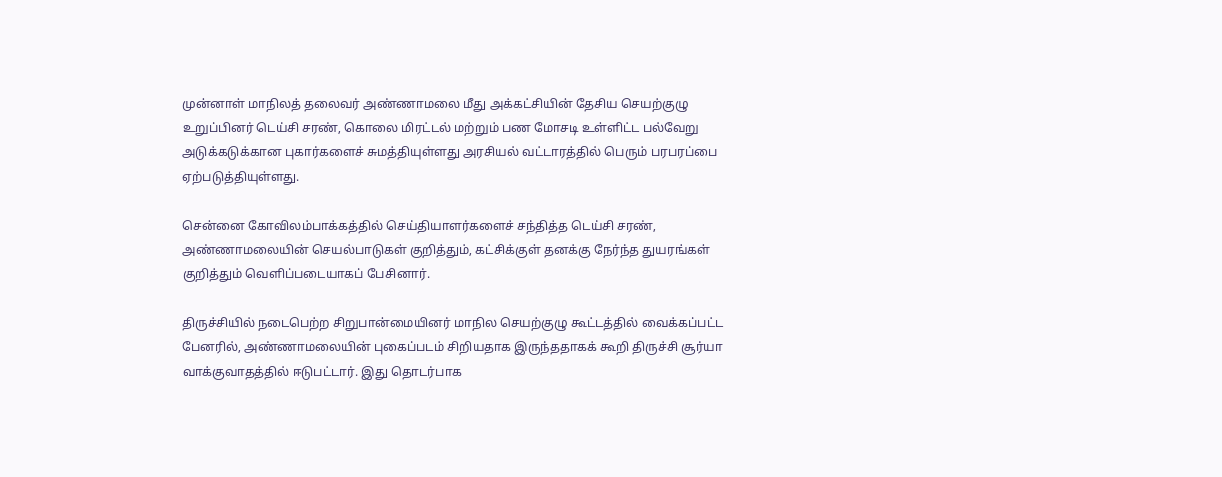முன்னாள் மாநிலத் தலைவர் அண்ணாமலை மீது அக்கட்சியின் தேசிய செயற்குழு உறுப்பினர் டெய்சி சரண், கொலை மிரட்டல் மற்றும் பண மோசடி உள்ளிட்ட பல்வேறு அடுக்கடுக்கான புகார்களைச் சுமத்தியுள்ளது அரசியல் வட்டாரத்தில் பெரும் பரபரப்பை ஏற்படுத்தியுள்ளது.

சென்னை கோவிலம்பாக்கத்தில் செய்தியாளர்களைச் சந்தித்த டெய்சி சரண், அண்ணாமலையின் செயல்பாடுகள் குறித்தும், கட்சிக்குள் தனக்கு நேர்ந்த துயரங்கள் குறித்தும் வெளிப்படையாகப் பேசினார்.

திருச்சியில் நடைபெற்ற சிறுபான்மையினர் மாநில செயற்குழு கூட்டத்தில் வைக்கப்பட்ட பேனரில், அண்ணாமலையின் புகைப்படம் சிறியதாக இருந்ததாகக் கூறி திருச்சி சூர்யா வாக்குவாதத்தில் ஈடுபட்டார். இது தொடர்பாக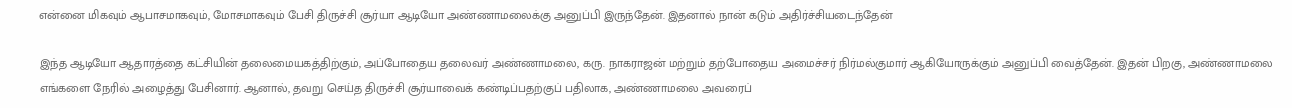என்னை மிகவும் ஆபாசமாகவும், மோசமாகவும் பேசி திருச்சி சூர்யா ஆடியோ அண்ணாமலைக்கு அனுப்பி இருந்தேன். இதனால் நான் கடும் அதிர்ச்சியடைந்தேன்

இந்த ஆடியோ ஆதாரத்தை கட்சியின் தலைமையகத்திற்கும், அப்போதைய தலைவர் அண்ணாமலை, கரு. நாகராஜன் மற்றும் தற்போதைய அமைச்சர் நிர்மல்குமார் ஆகியோருக்கும் அனுப்பி வைத்தேன். இதன் பிறகு, அண்ணாமலை எங்களை நேரில் அழைத்து பேசினார். ஆனால், தவறு செய்த திருச்சி சூர்யாவைக் கண்டிப்பதற்குப் பதிலாக, அண்ணாமலை அவரைப்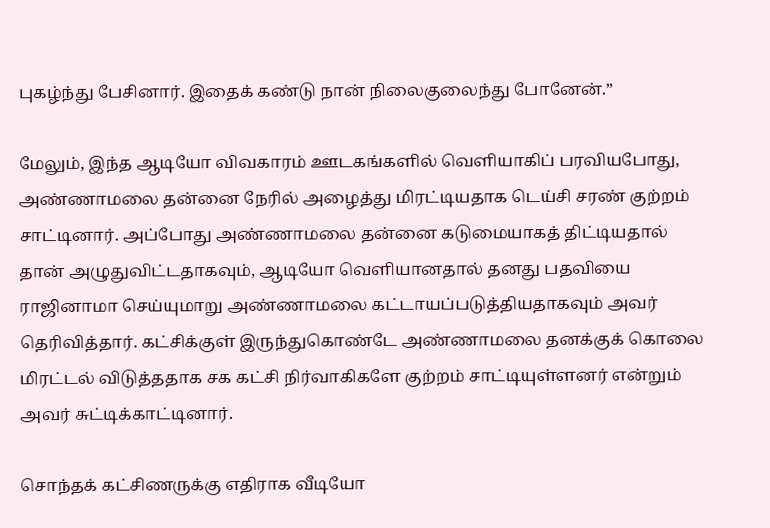புகழ்ந்து பேசினார். இதைக் கண்டு நான் நிலைகுலைந்து போனேன்.”

மேலும், இந்த ஆடியோ விவகாரம் ஊடகங்களில் வெளியாகிப் பரவியபோது, அண்ணாமலை தன்னை நேரில் அழைத்து மிரட்டியதாக டெய்சி சரண் குற்றம் சாட்டினார். அப்போது அண்ணாமலை தன்னை கடுமையாகத் திட்டியதால் தான் அழுதுவிட்டதாகவும், ஆடியோ வெளியானதால் தனது பதவியை ராஜினாமா செய்யுமாறு அண்ணாமலை கட்டாயப்படுத்தியதாகவும் அவர் தெரிவித்தார். கட்சிக்குள் இருந்துகொண்டே அண்ணாமலை தனக்குக் கொலை மிரட்டல் விடுத்ததாக சக கட்சி நிர்வாகிகளே குற்றம் சாட்டியுள்ளனர் என்றும் அவர் சுட்டிக்காட்டினார்.

சொந்தக் கட்சிணருக்கு எதிராக வீடியோ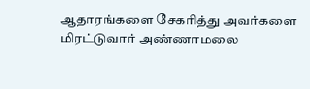ஆதாரங்களை சேகரித்து அவர்களை மிரட்டுவார் அண்ணாமலை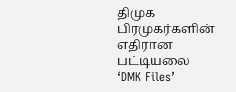திமுக பிரமுகர்களின் எதிரான பட்டியலை ‘DMK Files’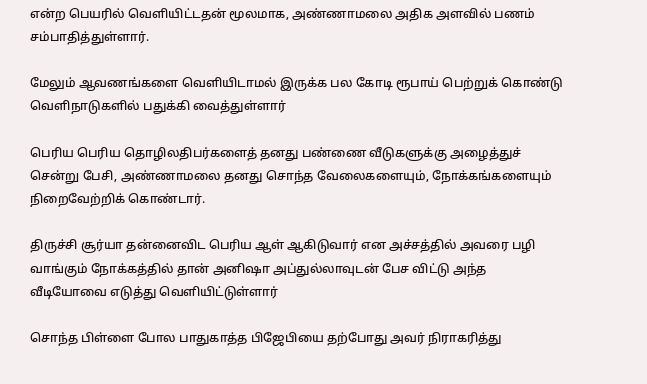என்ற பெயரில் வெளியிட்டதன் மூலமாக, அண்ணாமலை அதிக அளவில் பணம் சம்பாதித்துள்ளார்.

மேலும் ஆவணங்களை வெளியிடாமல் இருக்க பல கோடி ரூபாய் பெற்றுக் கொண்டு வெளிநாடுகளில் பதுக்கி வைத்துள்ளார்

பெரிய பெரிய தொழிலதிபர்களைத் தனது பண்ணை வீடுகளுக்கு அழைத்துச் சென்று பேசி, அண்ணாமலை தனது சொந்த வேலைகளையும், நோக்கங்களையும் நிறைவேற்றிக் கொண்டார்.

திருச்சி சூர்யா தன்னைவிட பெரிய ஆள் ஆகிடுவார் என அச்சத்தில் அவரை பழி வாங்கும் நோக்கத்தில் தான் அனிஷா அப்துல்லாவுடன் பேச விட்டு அந்த வீடியோவை எடுத்து வெளியிட்டுள்ளார்

சொந்த பிள்ளை போல பாதுகாத்த பிஜேபியை தற்போது அவர் நிராகரித்து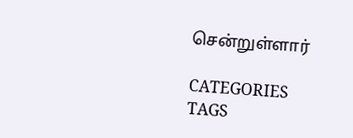சென்றுள்ளார்

CATEGORIES
TAGS